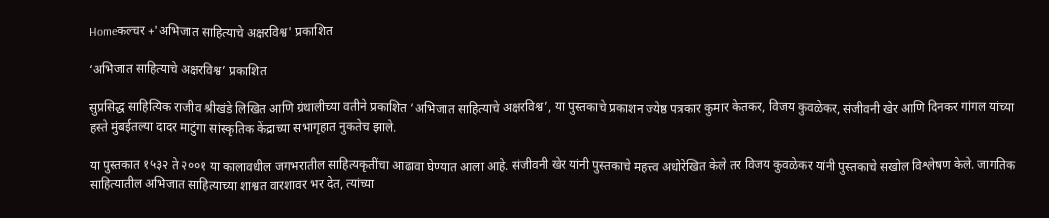Homeकल्चर +'अभिजात साहित्याचे अक्षरविश्व' प्रकाशित

‘अभिजात साहित्याचे अक्षरविश्व’ प्रकाशित

सुप्रसिद्ध साहित्यिक राजीव श्रीखंडे लिखित आणि ग्रंथालीच्या वतीने प्रकाशित ‘अभिजात साहित्याचे अक्षरविश्व’, या पुस्तकाचे प्रकाशन ज्येष्ठ पत्रकार कुमार केतकर, विजय कुवळेकर, संजीवनी खेर आणि दिनकर गांगल यांच्या हस्ते मुंबईतल्या दादर माटुंगा सांस्कृतिक केंद्राच्या सभागृहात नुकतेच झाले.

या पुस्तकात १५३२ ते २००१ या कालावधील जगभरातील साहित्यकृतींचा आढावा घेण्यात आला आहे. संजीवनी खेर यांनी पुस्तकाचे महत्त्व अधोरेखित केले तर विजय कुवळेकर यांनी पुस्तकाचे सखोल विश्लेषण केले. जागतिक साहित्यातील अभिजात साहित्याच्या शाश्वत वारशावर भर देत, त्यांच्या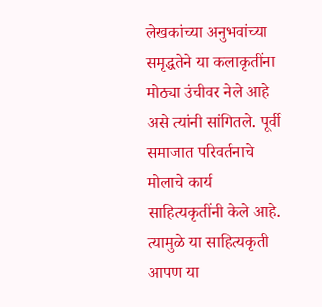लेखकांच्या अनुभवांच्या समृद्धतेने या कलाकृतींना मोठ्या उंचीवर नेले आहे असे त्यांनी सांगितले. पूर्वी समाजात परिवर्तनाचे मोलाचे कार्य साहित्यकृतींनी केले आहे. त्यामुळे या साहित्यकृती आपण या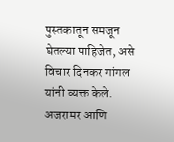पुस्तकातून समजून घेतल्या पाहिजेत, असे विचार दिनकर गांगल यांनी व्यक्त केले. अजरामर आणि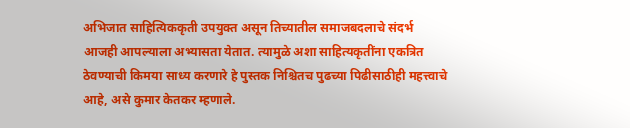अभिजात साहित्यिककृती उपयुक्त असून तिच्यातील समाजबदलाचे संदर्भ आजही आपल्याला अभ्यासता येतात. त्यामुळे अशा साहित्यकृतींना एकत्रित ठेवण्याची किमया साध्य करणारे हे पुस्तक निश्चितच पुढच्या पिढीसाठीही महत्त्वाचे आहे, असे कुमार केतकर म्हणाले.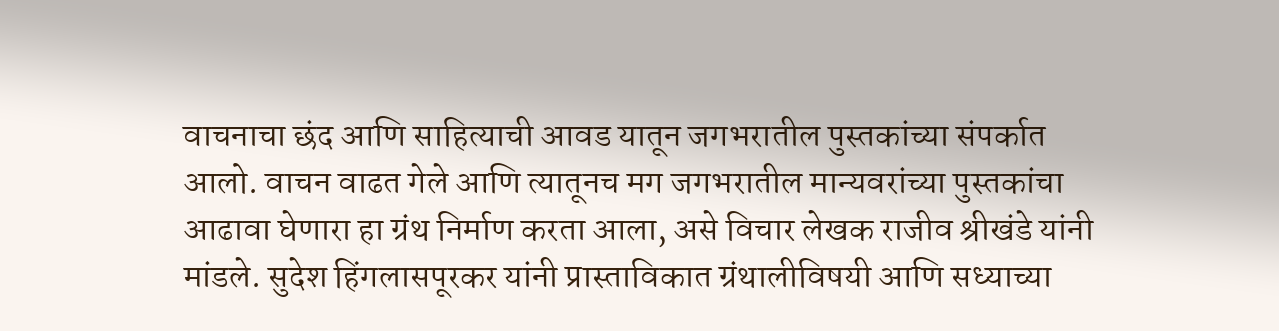वाचनाचा छंद आणि साहित्याची आवड यातून जगभरातील पुस्तकांच्या संपर्कात आलो. वाचन वाढत गेले आणि त्यातूनच मग जगभरातील मान्यवरांच्या पुस्तकांचा आढावा घेणारा हा ग्रंथ निर्माण करता आला, असे विचार लेखक राजीव श्रीखंडे यांनी मांडले. सुदेश हिंगलासपूरकर यांनी प्रास्ताविकात ग्रंथालीविषयी आणि सध्याच्या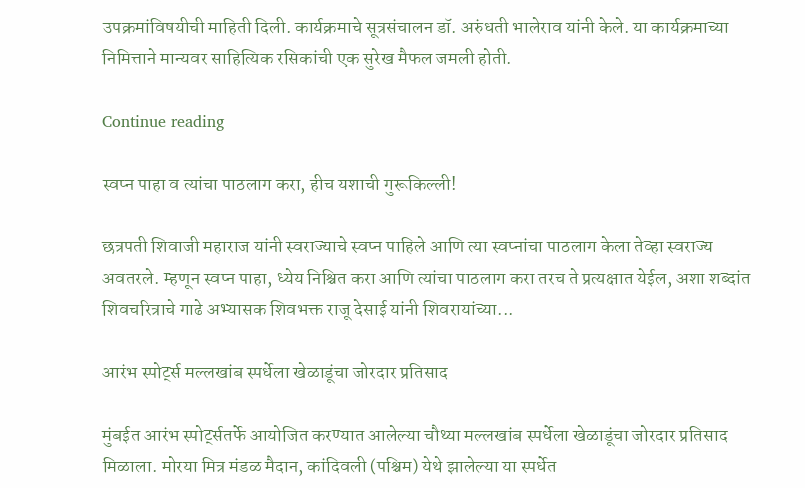उपक्रमांविषयीची माहिती दिली. कार्यक्रमाचे सूत्रसंचालन डॉ. अरुंधती भालेराव यांनी केले. या कार्यक्रमाच्या निमित्ताने मान्यवर साहित्यिक रसिकांची एक सुरेख मैफल जमली होती.

Continue reading

स्वप्न पाहा व त्यांचा पाठलाग करा, हीच यशाची गुरूकिल्ली!

छत्रपती शिवाजी महाराज यांनी स्वराज्याचे स्वप्न पाहिले आणि त्या स्वप्नांचा पाठलाग केला तेव्हा स्वराज्य अवतरले. म्हणून स्वप्न पाहा, ध्येय निश्चित करा आणि त्यांचा पाठलाग करा तरच ते प्रत्यक्षात येईल, अशा शब्दांत शिवचरित्राचे गाढे अभ्यासक शिवभक्त राजू देसाई यांनी शिवरायांच्या...

आरंभ स्पोर्ट्स मल्लखांब स्पर्धेला खेळाडूंचा जोरदार प्रतिसाद

मुंबईत आरंभ स्पोर्ट्सतर्फे आयोजित करण्यात आलेल्या चौथ्या मल्लखांब स्पर्धेला खेळाडूंचा जोरदार प्रतिसाद मिळाला. मोरया मित्र मंडळ मैदान, कांदिवली (पश्चिम) येथे झालेल्या या स्पर्धेत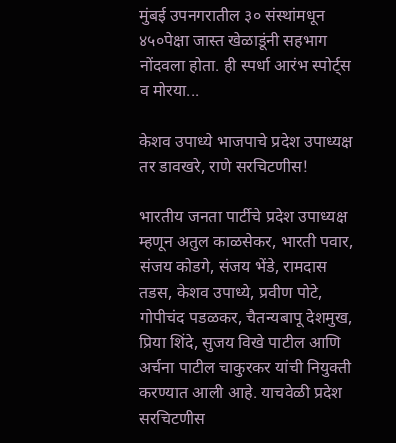मुंबई उपनगरातील ३० संस्थांमधून ४५०पेक्षा जास्त खेळाडूंनी सहभाग नोंदवला होता. ही स्पर्धा आरंभ स्पोर्ट्स व मोरया...

केशव उपाध्ये भाजपाचे प्रदेश उपाध्यक्ष तर डावखरे, राणे सरचिटणीस!

भारतीय जनता पार्टीचे प्रदेश उपाध्यक्ष म्हणून अतुल काळसेकर, भारती पवार, संजय कोडगे, संजय भेंडे, रामदास तडस, केशव उपाध्ये, प्रवीण पोटे, गोपीचंद पडळकर, चैतन्यबापू देशमुख, प्रिया शिंदे, सुजय विखे पाटील आणि अर्चना पाटील चाकुरकर यांची नियुक्ती करण्यात आली आहे. याचवेळी प्रदेश सरचिटणीस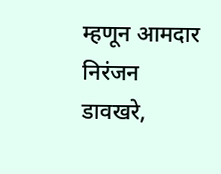म्हणून आमदार निरंजन डावखरे,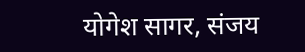योगेश सागर, संजय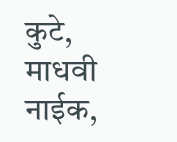कुटे, माधवी नाईक,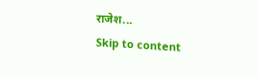राजेश...
Skip to content